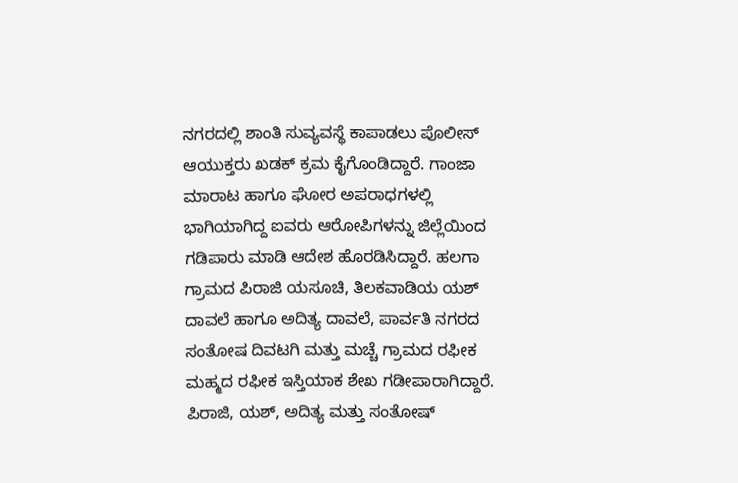ನಗರದಲ್ಲಿ ಶಾಂತಿ ಸುವ್ಯವಸ್ಥೆ ಕಾಪಾಡಲು ಪೊಲೀಸ್ ಆಯುಕ್ತರು ಖಡಕ್ ಕ್ರಮ ಕೈಗೊಂಡಿದ್ದಾರೆ. ಗಾಂಜಾ ಮಾರಾಟ ಹಾಗೂ ಘೋರ ಅಪರಾಧಗಳಲ್ಲಿ ಭಾಗಿಯಾಗಿದ್ದ ಐವರು ಆರೋಪಿಗಳನ್ನು ಜಿಲ್ಲೆಯಿಂದ ಗಡಿಪಾರು ಮಾಡಿ ಆದೇಶ ಹೊರಡಿಸಿದ್ದಾರೆ. ಹಲಗಾ ಗ್ರಾಮದ ಪಿರಾಜಿ ಯಸೂಚಿ, ತಿಲಕವಾಡಿಯ ಯಶ್ ದಾವಲೆ ಹಾಗೂ ಅದಿತ್ಯ ದಾವಲೆ, ಪಾರ್ವತಿ ನಗರದ ಸಂತೋಷ ದಿವಟಗಿ ಮತ್ತು ಮಚ್ಚೆ ಗ್ರಾಮದ ರಫೀಕ ಮಹ್ಮದ ರಫೀಕ ಇಸ್ತಿಯಾಕ ಶೇಖ ಗಡೀಪಾರಾಗಿದ್ದಾರೆ. ಪಿರಾಜಿ, ಯಶ್, ಅದಿತ್ಯ ಮತ್ತು ಸಂತೋಷ್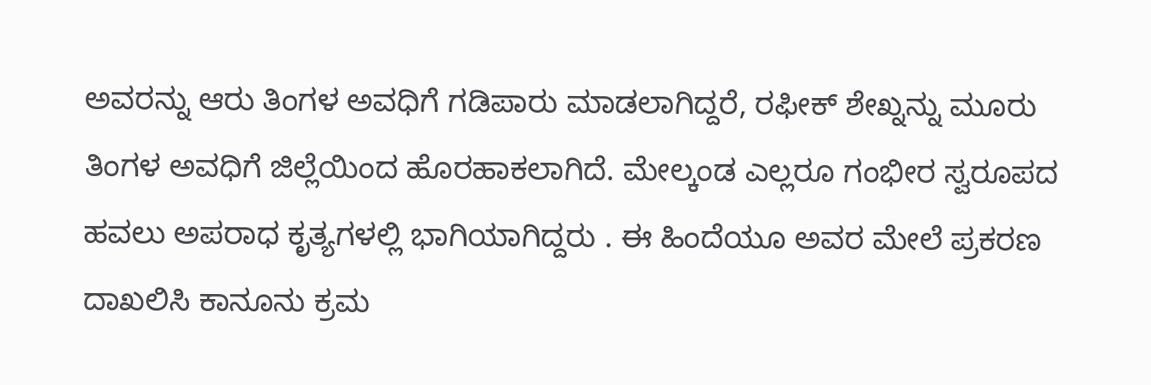ಅವರನ್ನು ಆರು ತಿಂಗಳ ಅವಧಿಗೆ ಗಡಿಪಾರು ಮಾಡಲಾಗಿದ್ದರೆ, ರಫೀಕ್ ಶೇಖ್ನನ್ನು ಮೂರು ತಿಂಗಳ ಅವಧಿಗೆ ಜಿಲ್ಲೆಯಿಂದ ಹೊರಹಾಕಲಾಗಿದೆ. ಮೇಲ್ಕಂಡ ಎಲ್ಲರೂ ಗಂಭೀರ ಸ್ವರೂಪದ ಹವಲು ಅಪರಾಧ ಕೃತ್ಯಗಳಲ್ಲಿ ಭಾಗಿಯಾಗಿದ್ದರು . ಈ ಹಿಂದೆಯೂ ಅವರ ಮೇಲೆ ಪ್ರಕರಣ ದಾಖಲಿಸಿ ಕಾನೂನು ಕ್ರಮ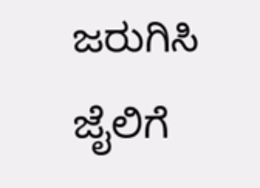ಜರುಗಿಸಿ ಜೈಲಿಗೆ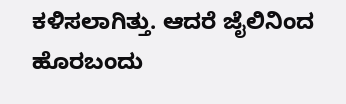ಕಳಿಸಲಾಗಿತ್ತು. ಆದರೆ ಜೈಲಿನಿಂದ ಹೊರಬಂದು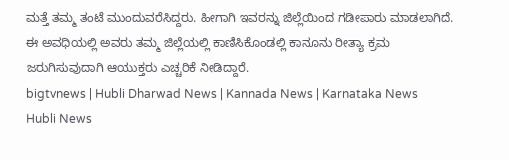ಮತ್ತೆ ತಮ್ಮ ತಂಟೆ ಮುಂದುವರೆಸಿದ್ದರು. ಹೀಗಾಗಿ ಇವರನ್ನು ಜಿಲ್ಲೆಯಿಂದ ಗಡೀಪಾರು ಮಾಡಲಾಗಿದೆ. ಈ ಅವಧಿಯಲ್ಲಿ ಅವರು ತಮ್ಮ ಜಿಲ್ಲೆಯಲ್ಲಿ ಕಾಣಿಸಿಕೊಂಡಲ್ಲಿ ಕಾನೂನು ರೀತ್ಯಾ ಕ್ರಮ ಜರುಗಿಸುವುದಾಗಿ ಆಯುಕ್ತರು ಎಚ್ಚರಿಕೆ ನೀಡಿದ್ದಾರೆ.
bigtvnews | Hubli Dharwad News | Kannada News | Karnataka News Hubli News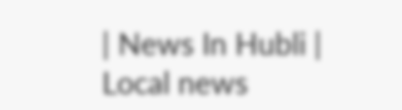| News In Hubli | Local news